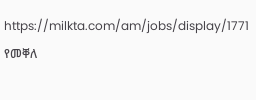https://milkta.com/am/jobs/display/1771
የመቐለ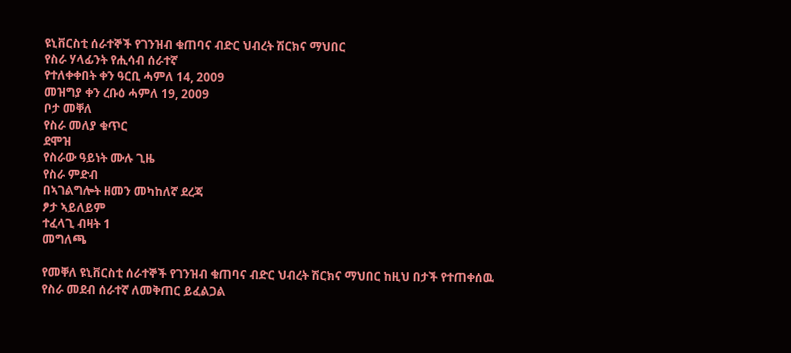ዩኒቨርስቲ ሰራተኞች የገንዝብ ቁጠባና ብድር ህብረት ሽርክና ማህበር
የስራ ሃላፊንት የሒሳብ ሰራተኛ
የተለቀቀበት ቀን ዓርቢ ሓምለ 14, 2009
መዝግያ ቀን ረቡዕ ሓምለ 19, 2009
ቦታ መቐለ
የስራ መለያ ቁጥር
ደሞዝ
የስራው ዓይነት ሙሉ ጊዜ
የስራ ምድብ
በኣገልግሎት ዘመን መካከለኛ ደረጃ
ፆታ ኣይለይም
ተፈላጊ ብዛት 1
መግለጫ

የመቐለ ዩኒቨርስቲ ሰራተኞች የገንዝብ ቁጠባና ብድር ህብረት ሽርክና ማህበር ከዚህ በታች የተጠቀሰዉ የስራ መደብ ሰራተኛ ለመቅጠር ይፈልጋል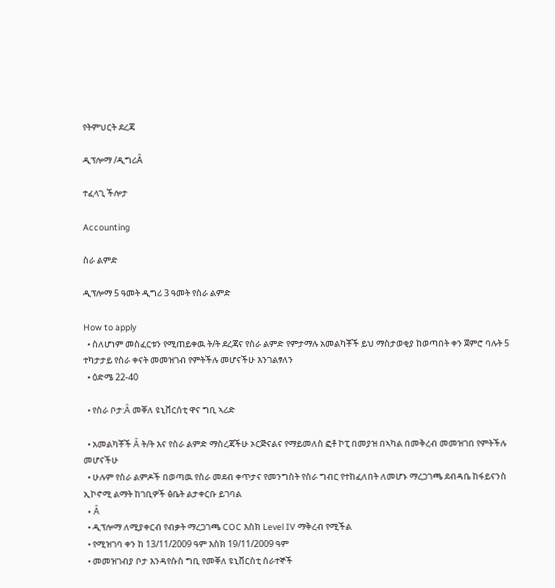የትምህርት ደረጃ

ዲፕሎማ /ዲግሪÂ

ተፈላጊ ችሎታ

Accounting

ስራ ልምድ

ዲፕሎማ 5 ዓመት ዲግሪ 3 ዓመት የስራ ልምድ

How to apply
  • ስለሆነም መስፈርቱን የሚጠይቀዉ ት/ት ደረጃና የስራ ልምድ የምታማሉ አመልካቾች ይህ ማስታወቂያ ከወጣበት ቀን ጀምሮ ባሉት 5 ተካታታይ የስራ ቀናት መመዝገብ የምትችሉ መሆናችሁ እንገልፃለን
  • ዕድሜ 22-40

  • የስራ ቦታ:Â መቐለ ዩኒቨርሰቲ ዋና ግቢ ኣሪድ

  • አመልካቾች Â ት/ት እና የስራ ልምድ ማስረጃችሁ ኦርጅናልና የማይመለስ ፎቶ ኮፒ በመያዝ በኣካል በመቅረብ መመዝገበ የምትችሉ መሆናችሁ
  • ሁሉም የስራ ልምዶች በወጣዉ የስራ መደብ ቀጥታና የመንግስት የስራ ግብር የተከፈለበት ለመሆኑ ማረጋገጫ ደብዳቤ ከፋይናንስ ኢኮኖሚ ልማት ከገቢዎች ፅቤት ልታቀርቡ ይገባል
  • Â
  • ዲፕሎማ ለሚያቀርብ የብቃት ማረጋገጫ COC እስክ Level IV ማቅረብ የሚችል
  • የሚዝገባ ቀን ከ 13/11/2009 ዓም እስክ 19/11/2009 ዓም
  • መመዝገብያ ቦታ እንዳየሱስ ግቢ የመቐለ ዩኒቨርስቲ ሰራተኞች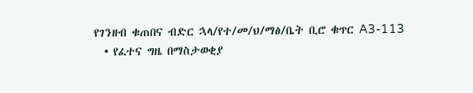የገንዘብ ቁጠበና ብድር ኋላ/የተ/መ/ህ/ማፅ/ቤት ቢሮ ቁጥር A3-113
  • የፈተና ግዜ በማስታወቂያ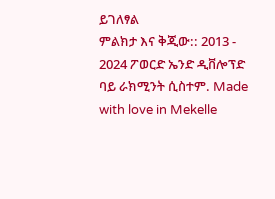ይገለፃል
ምልክታ እና ቅጂው:: 2013 - 2024 ፖወርድ ኤንድ ዲቨሎፕድ ባይ ራክሚንት ሲስተም. Made with love in Mekelle